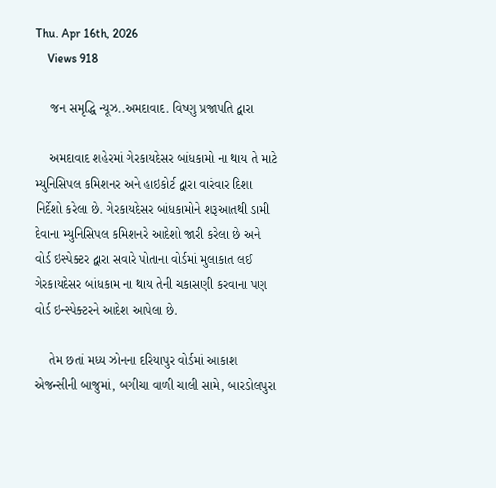Thu. Apr 16th, 2026
    Views 918

    જન સમૃદ્ધિ ન્યૂઝ..અમદાવાદ. વિષ્ણુ પ્રજાપતિ દ્વારા

    અમદાવાદ શહેરમાં ગેરકાયદેસર બાંધકામો ના થાય તે માટે મ્યુનિસિપલ કમિશનર અને હાઇકોર્ટ દ્વારા વારંવાર દિશા નિર્દેશો કરેલા છે. ગેરકાયદેસર બાંધકામોને શરૂઆતથી ડામી દેવાના મ્યુનિસિપલ કમિશનરે આદેશો જારી કરેલા છે અને વોર્ડ ઇસ્પેક્ટર દ્વારા સવારે પોતાના વોર્ડમાં મુલાકાત લઈ ગેરકાયદેસર બાંધકામ ના થાય તેની ચકાસણી કરવાના પણ વોર્ડ ઇન્સ્પેક્ટરને આદેશ આપેલા છે.

    તેમ છતાં મધ્ય ઝોનના દરિયાપુર વોર્ડમાં આકાશ એજન્સીની બાજુમાં, બગીચા વાળી ચાલી સામે, બારડોલપુરા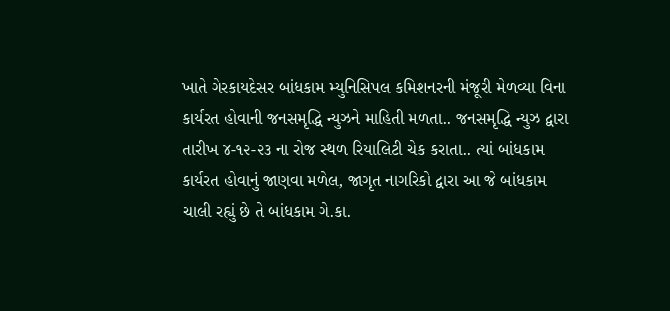ખાતે ગેરકાયદેસર બાંધકામ મ્યુનિસિપલ કમિશનરની મંજૂરી મેળવ્યા વિના કાર્યરત હોવાની જનસમૃદ્ધિ ન્યુઝને માહિતી મળતા.. જનસમૃદ્ધિ ન્યુઝ દ્વારા તારીખ ૪-૧૨-૨૩ ના રોજ સ્થળ રિયાલિટી ચેક કરાતા.. ત્યાં બાંધકામ કાર્યરત હોવાનું જાણવા મળેલ, જાગૃત નાગરિકો દ્વારા આ જે બાંધકામ ચાલી રહ્યું છે તે બાંધકામ ગે.કા.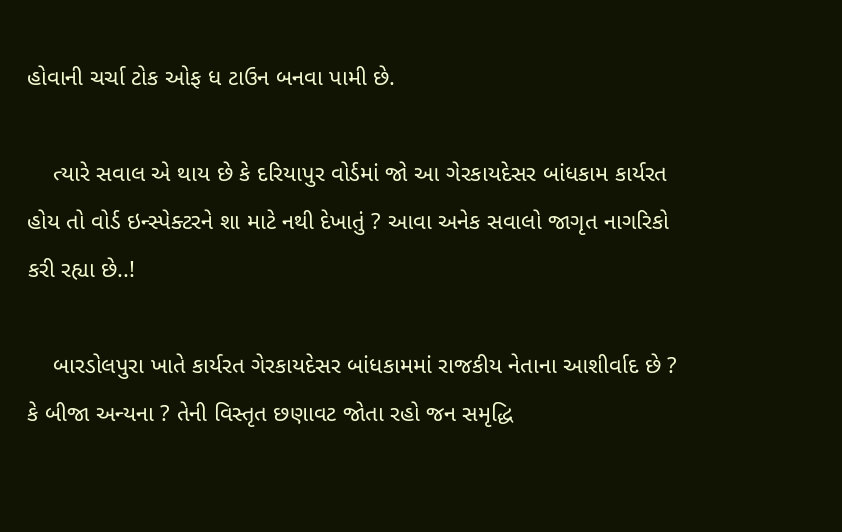હોવાની ચર્ચા ટોક ઓફ ધ ટાઉન બનવા પામી છે.

    ત્યારે સવાલ એ થાય છે કે દરિયાપુર વોર્ડમાં જો આ ગેરકાયદેસર બાંધકામ કાર્યરત હોય તો વોર્ડ ઇન્સ્પેક્ટરને શા માટે નથી દેખાતું ? આવા અનેક સવાલો જાગૃત નાગરિકો કરી રહ્યા છે..!

    બારડોલપુરા ખાતે કાર્યરત ગેરકાયદેસર બાંધકામમાં રાજકીય નેતાના આશીર્વાદ છે ? કે બીજા અન્યના ? તેની વિસ્તૃત છણાવટ જોતા રહો જન સમૃદ્ધિ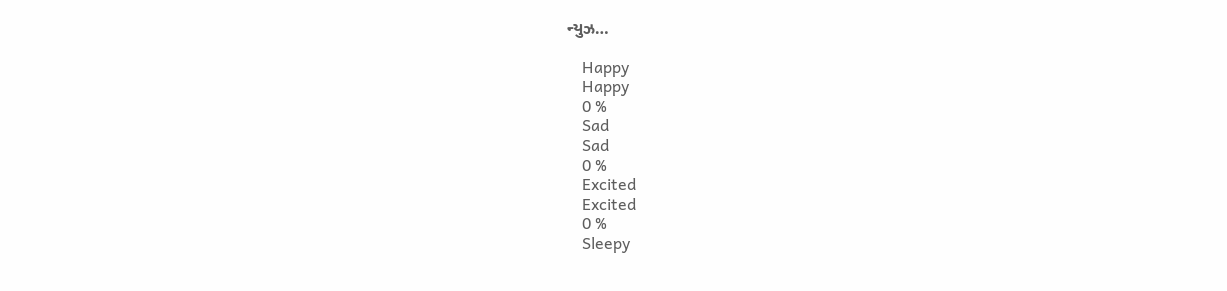ન્યુઝ…

    Happy
    Happy
    0 %
    Sad
    Sad
    0 %
    Excited
    Excited
    0 %
    Sleepy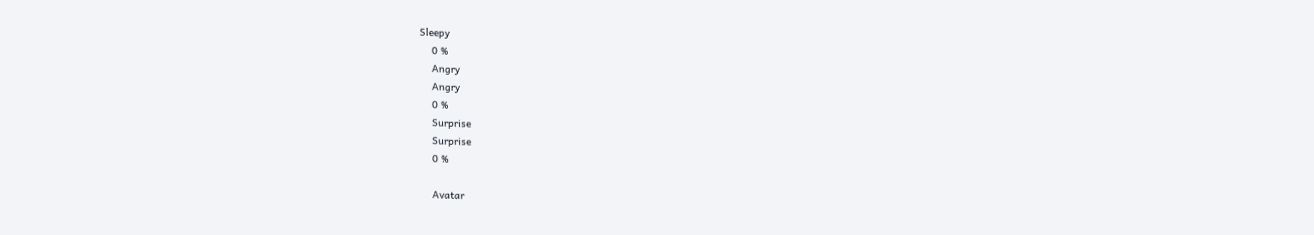Sleepy
    0 %
    Angry
    Angry
    0 %
    Surprise
    Surprise
    0 %

    Avatar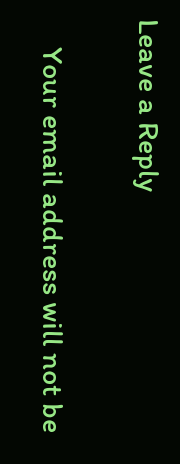Leave a Reply

    Your email address will not be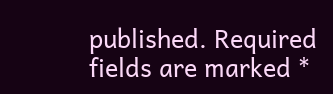published. Required fields are marked *